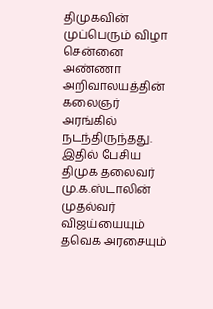திமுகவின் முப்பெரும் விழா சென்னை அண்ணா அறிவாலயத்தின் கலைஞர் அரங்கில் நடந்திருந்தது. இதில் பேசிய திமுக தலைவர் மு.க.ஸ்டாலின் முதல்வர் விஜய்யையும் தவெக அரசையும்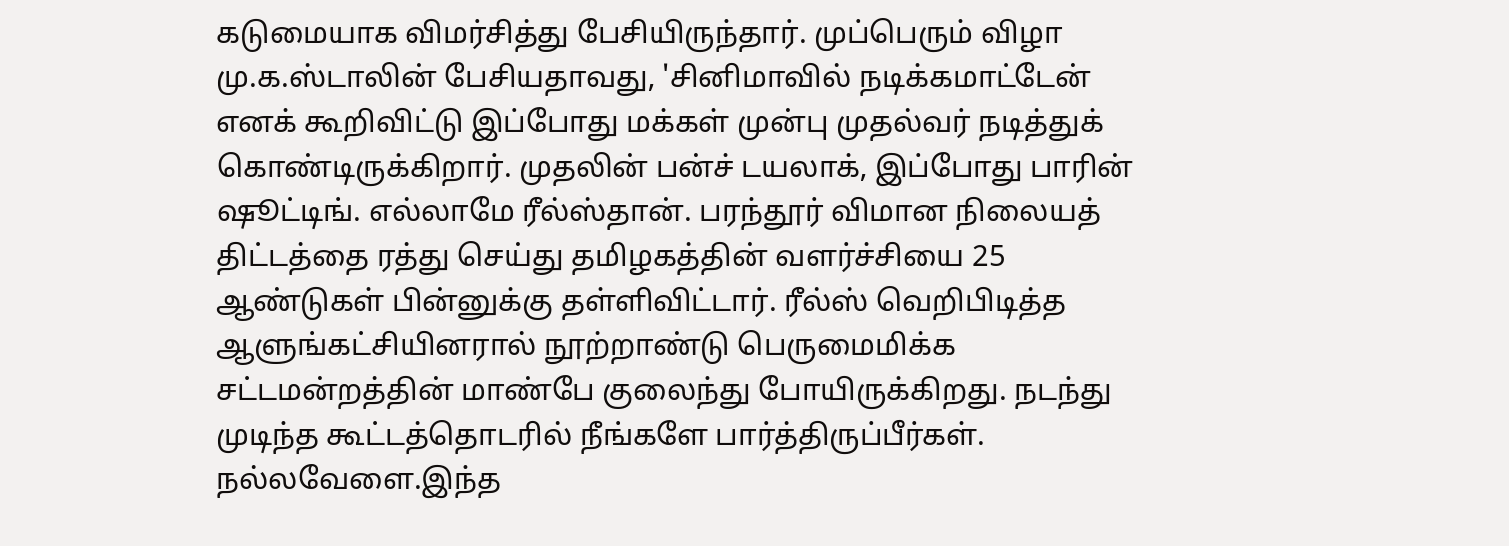கடுமையாக விமர்சித்து பேசியிருந்தார். முப்பெரும் விழா மு.க.ஸ்டாலின் பேசியதாவது, 'சினிமாவில் நடிக்கமாட்டேன் எனக் கூறிவிட்டு இப்போது மக்கள் முன்பு முதல்வர் நடித்துக் கொண்டிருக்கிறார். முதலின் பன்ச் டயலாக், இப்போது பாரின் ஷூட்டிங். எல்லாமே ரீல்ஸ்தான். பரந்தூர் விமான நிலையத் திட்டத்தை ரத்து செய்து தமிழகத்தின் வளர்ச்சியை 25 ஆண்டுகள் பின்னுக்கு தள்ளிவிட்டார். ரீல்ஸ் வெறிபிடித்த ஆளுங்கட்சியினரால் நூற்றாண்டு பெருமைமிக்க சட்டமன்றத்தின் மாண்பே குலைந்து போயிருக்கிறது. நடந்து முடிந்த கூட்டத்தொடரில் நீங்களே பார்த்திருப்பீர்கள். நல்லவேளை.இந்த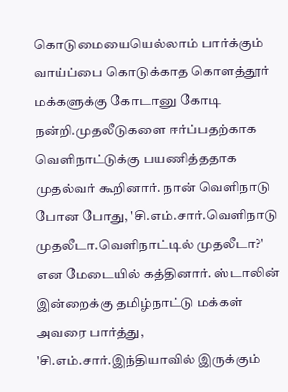கொடுமையையெல்லாம் பார்க்கும் வாய்ப்பை கொடுக்காத கொளத்தூர் மக்களுக்கு கோடானு கோடி நன்றி.முதலீடுகளை ஈர்ப்பதற்காக வெளிநாட்டுக்கு பயணித்ததாக முதல்வர் கூறினார். நான் வெளிநாடு போன போது, 'சி.எம்.சார்.வெளிநாடு முதலீடா.வெளிநாட்டில் முதலீடா?' என மேடையில் கத்தினார். ஸ்டாலின் இன்றைக்கு தமிழ்நாட்டு மக்கள் அவரை பார்த்து, 'சி.எம்.சார்.இந்தியாவில் இருக்கும்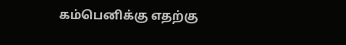கம்பெனிக்கு எதற்கு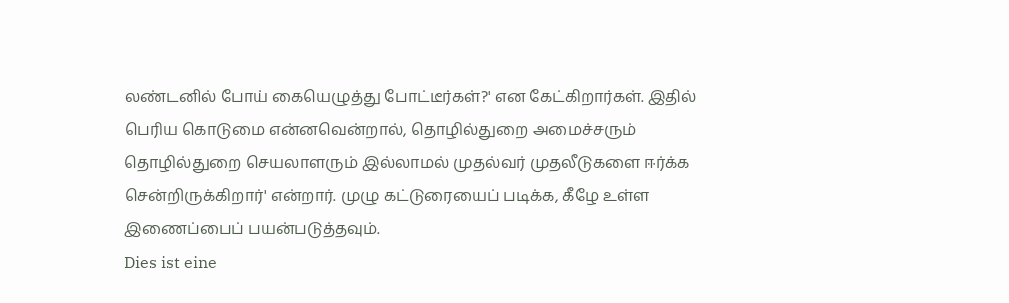லண்டனில் போய் கையெழுத்து போட்டீர்கள்?' என கேட்கிறார்கள். இதில் பெரிய கொடுமை என்னவென்றால், தொழில்துறை அமைச்சரும் தொழில்துறை செயலாளரும் இல்லாமல் முதல்வர் முதலீடுகளை ஈர்க்க சென்றிருக்கிறார்' என்றார். முழு கட்டுரையைப் படிக்க, கீழே உள்ள இணைப்பைப் பயன்படுத்தவும்.
Dies ist eine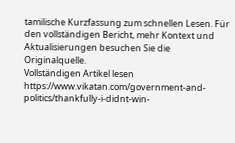tamilische Kurzfassung zum schnellen Lesen. Für den vollständigen Bericht, mehr Kontext und Aktualisierungen besuchen Sie die Originalquelle.
Vollständigen Artikel lesen
https://www.vikatan.com/government-and-politics/thankfully-i-didnt-win-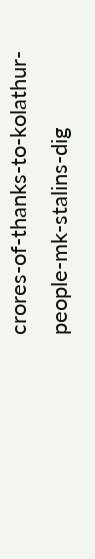crores-of-thanks-to-kolathur-people-mk-stalins-dig